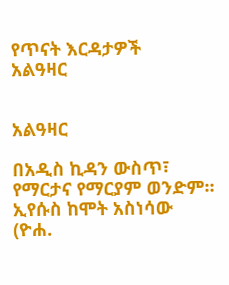የጥናት እርዳታዎች
አልዓዛር


አልዓዛር

በአዲስ ኪዳን ውስጥ፣ የማርታና የማርያም ወንድም። ኢየሱስ ከሞት አስነሳው (ዮሐ.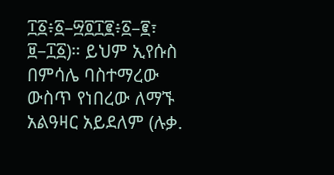፲፩፥፩–፵፬፲፪፥፩–፪፣ ፱–፲፩)። ይህም ኢየሱስ በምሳሌ ባስተማረው ውስጥ የነበረው ለማኙ አልዓዛር አይደለም (ሉቃ.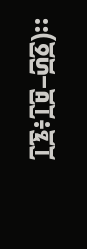፲፮፥፲፱–፴፩)።